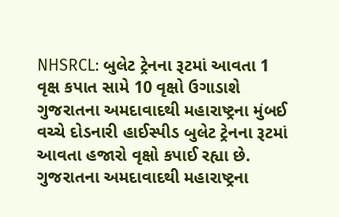NHSRCL: બુલેટ ટ્રેનના રૂટમાં આવતા 1 વૃક્ષ કપાત સામે 10 વૃક્ષો ઉગાડાશે
ગુજરાતના અમદાવાદથી મહારાષ્ટ્રના મુંબઈ વચ્ચે દોડનારી હાઈસ્પીડ બુલેટ ટ્રેનના રૂટમાં આવતા હજારો વૃક્ષો કપાઈ રહ્યા છે.
ગુજરાતના અમદાવાદથી મહારાષ્ટ્રના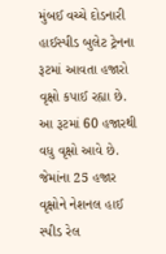મુંબઈ વચ્ચે દોડનારી હાઈસ્પીડ બુલેટ ટ્રેનના રૂટમાં આવતા હજારો વૃક્ષો કપાઈ રહ્યા છે. આ રૂટમાં 60 હજારથી વધુ વૃક્ષો આવે છે. જેમાંના 25 હજાર વૃક્ષોને નેશનલ હાઈ સ્પીડ રેલ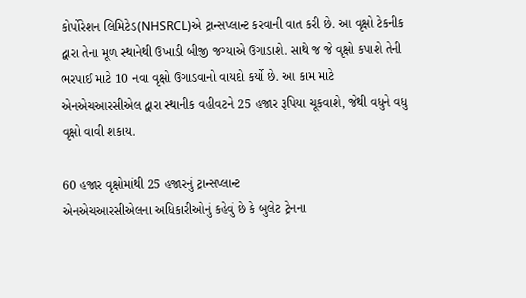કોર્પોરેશન લિમિટેડ(NHSRCL)એ ટ્રાન્સપ્લાન્ટ કરવાની વાત કરી છે. આ વૃક્ષો ટેકનીક દ્વારા તેના મૂળ સ્થાનેથી ઉખાડી બીજી જગ્યાએ ઉગાડાશે. સાથે જ જે વૃક્ષો કપાશે તેની ભરપાઈ માટે 10 નવા વૃક્ષો ઉગાડવાનો વાયદો કર્યો છે. આ કામ માટે એનએચઆરસીએલ દ્વારા સ્થાનીક વહીવટને 25 હજાર રૂપિયા ચૂકવાશે, જેથી વધુને વધુ વૃક્ષો વાવી શકાય.

60 હજાર વૃક્ષોમાંથી 25 હજારનું ટ્રાન્સપ્લાન્ટ
એનએચઆરસીએલના અધિકારીઓનું કહેવું છે કે બુલેટ ટ્રેનના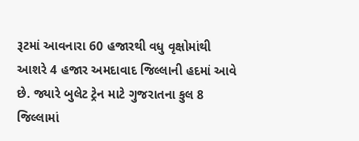રૂટમાં આવનારા 60 હજારથી વધુ વૃક્ષોમાંથી આશરે 4 હજાર અમદાવાદ જિલ્લાની હદમાં આવે છે. જ્યારે બુલેટ ટ્રેન માટે ગુજરાતના કુલ 8 જિલ્લામાં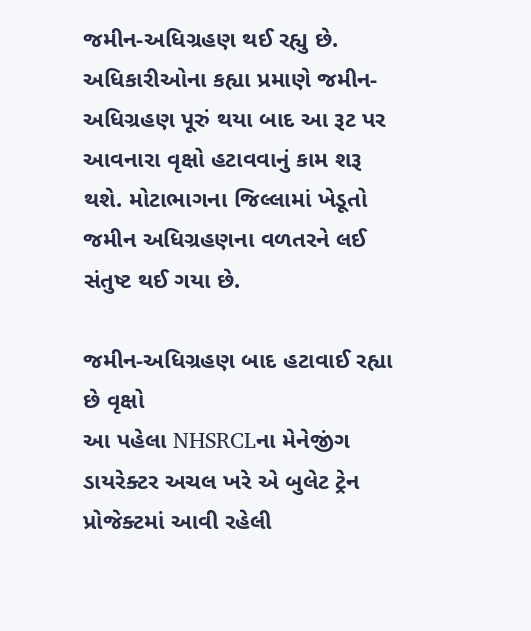જમીન-અધિગ્રહણ થઈ રહ્યુ છે. અધિકારીઓના કહ્યા પ્રમાણે જમીન-અધિગ્રહણ પૂરું થયા બાદ આ રૂટ પર આવનારા વૃક્ષો હટાવવાનું કામ શરૂ થશે. મોટાભાગના જિલ્લામાં ખેડૂતો જમીન અધિગ્રહણના વળતરને લઈ સંતુષ્ટ થઈ ગયા છે.

જમીન-અધિગ્રહણ બાદ હટાવાઈ રહ્યા છે વૃક્ષો
આ પહેલા NHSRCLના મેનેજીંગ ડાયરેક્ટર અચલ ખરે એ બુલેટ ટ્રેન પ્રોજેક્ટમાં આવી રહેલી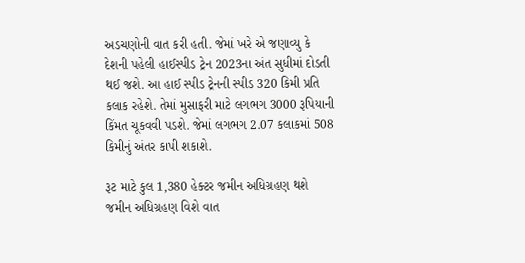અડચણોની વાત કરી હતી. જેમાં ખરે એ જણાવ્યુ કે દેશની પહેલી હાઈસ્પીડ ટ્રેન 2023ના અંત સુધીમાં દોડતી થઈ જશે. આ હાઈ સ્પીડ ટ્રેનની સ્પીડ 320 કિમી પ્રતિ કલાક રહેશે. તેમાં મુસાફરી માટે લગભગ 3000 રૂપિયાની કિંમત ચૂકવવી પડશે. જેમાં લગભગ 2.07 કલાકમાં 508 કિમીનું અંતર કાપી શકાશે.

રૂટ માટે કુલ 1,380 હેક્ટર જમીન અધિગ્રહણ થશે
જમીન અધિગ્રહણ વિશે વાત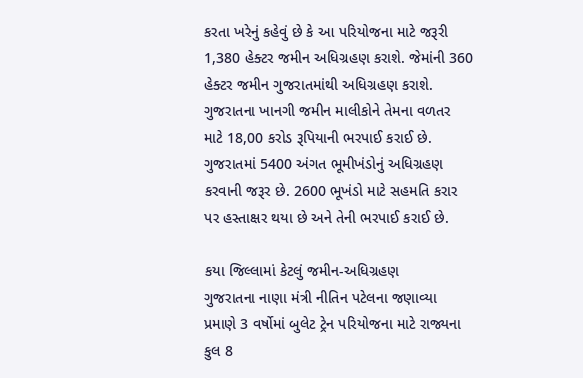કરતા ખરેનું કહેવું છે કે આ પરિયોજના માટે જરૂરી 1,380 હેક્ટર જમીન અધિગ્રહણ કરાશે. જેમાંની 360 હેક્ટર જમીન ગુજરાતમાંથી અધિગ્રહણ કરાશે. ગુજરાતના ખાનગી જમીન માલીકોને તેમના વળતર માટે 18,00 કરોડ રૂપિયાની ભરપાઈ કરાઈ છે. ગુજરાતમાં 5400 અંગત ભૂમીખંડોનું અધિગ્રહણ કરવાની જરૂર છે. 2600 ભૂખંડો માટે સહમતિ કરાર પર હસ્તાક્ષર થયા છે અને તેની ભરપાઈ કરાઈ છે.

કયા જિલ્લામાં કેટલું જમીન-અધિગ્રહણ
ગુજરાતના નાણા મંત્રી નીતિન પટેલના જણાવ્યા પ્રમાણે 3 વર્ષોમાં બુલેટ ટ્રેન પરિયોજના માટે રાજ્યના કુલ 8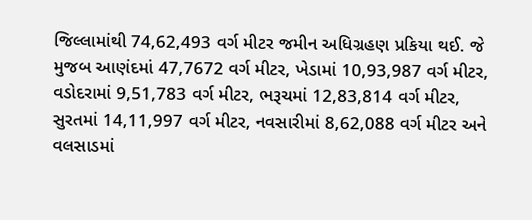જિલ્લામાંથી 74,62,493 વર્ગ મીટર જમીન અધિગ્રહણ પ્રકિયા થઈ. જે મુજબ આણંદમાં 47,7672 વર્ગ મીટર, ખેડામાં 10,93,987 વર્ગ મીટર, વડોદરામાં 9,51,783 વર્ગ મીટર, ભરૂચમાં 12,83,814 વર્ગ મીટર, સુરતમાં 14,11,997 વર્ગ મીટર, નવસારીમાં 8,62,088 વર્ગ મીટર અને વલસાડમાં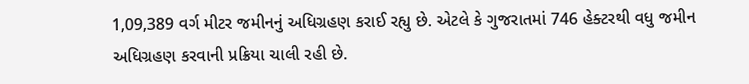1,09,389 વર્ગ મીટર જમીનનું અધિગ્રહણ કરાઈ રહ્યુ છે. એટલે કે ગુજરાતમાં 746 હેક્ટરથી વધુ જમીન અધિગ્રહણ કરવાની પ્રક્રિયા ચાલી રહી છે.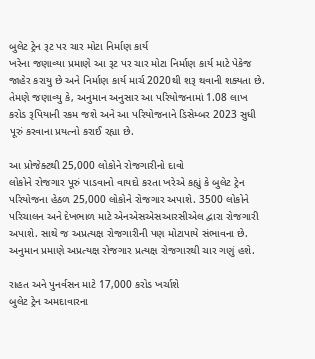બુલેટ ટ્રેન રૂટ પર ચાર મોટા નિર્માણ કાર્ય
ખરેના જણાવ્યા પ્રમાણે આ રૂટ પર ચાર મોટા નિર્માણ કાર્ય માટે પેકેજ જાહેર કરાયુ છે અને નિર્માણ કાર્ય માર્ચ 2020થી શરૂ થવાની શક્યતા છે. તેમણે જણાવ્યુ કે, અનુમાન અનુસાર આ પરિયોજનામાં 1.08 લાખ કરોડ રૂપિયાની રકમ જશે અને આ પરિયોજનાને ડિસેમ્બર 2023 સુધી પૂરું કરવાના પ્રયત્નો કરાઈ રહ્યા છે.

આ પ્રોજેક્ટથી 25,000 લોકોને રોજગારીનો દાવો
લોકોને રોજગાર પૂરું પાડવાનો વાયદો કરતા ખરેએ કહ્યું કે બુલેટ ટ્રેન પરિયોજના હેઠળ 25,000 લોકોને રોજગાર અપાશે. 3500 લોકોને પરિચાલન અને દેખભાળ માટે એનએસએસઆરસીએલ દ્વારા રોજગારી અપાશે. સાથે જ અપ્રત્યક્ષ રોજગારીની પણ મોટાપાયે સંભાવના છે. અનુમાન પ્રમાણે અપ્રત્યક્ષ રોજગાર પ્રત્યક્ષ રોજગારથી ચાર ગણું હશે.

રાહત અને પુનર્વસન માટે 17,000 કરોડ ખર્ચાશે
બુલેટ ટ્રેન અમદાવારના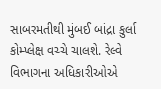સાબરમતીથી મુંબઈ બાંદ્રા કુર્લા કોમ્પ્લેક્ષ વચ્ચે ચાલશે. રેલ્વે વિભાગના અધિકારીઓએ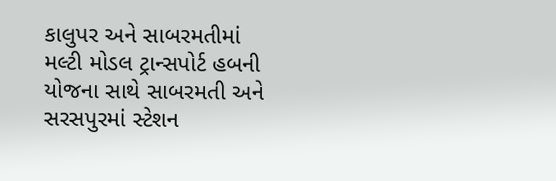કાલુપર અને સાબરમતીમાં મલ્ટી મોડલ ટ્રાન્સપોર્ટ હબની યોજના સાથે સાબરમતી અને સરસપુરમાં સ્ટેશન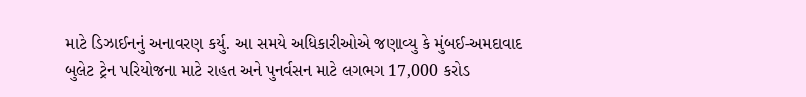માટે ડિઝાઈનનું અનાવરણ કર્યુ. આ સમયે અધિકારીઓએ જણાવ્યુ કે મુંબઈ-અમદાવાદ બુલેટ ટ્રેન પરિયોજના માટે રાહત અને પુનર્વસન માટે લગભગ 17,000 કરોડ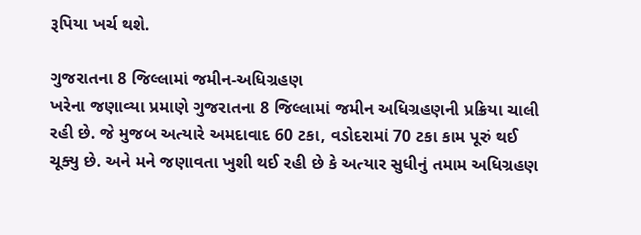રૂપિયા ખર્ચ થશે.

ગુજરાતના 8 જિલ્લામાં જમીન-અધિગ્રહણ
ખરેના જણાવ્યા પ્રમાણે ગુજરાતના 8 જિલ્લામાં જમીન અધિગ્રહણની પ્રક્રિયા ચાલી રહી છે. જે મુજબ અત્યારે અમદાવાદ 60 ટકા, વડોદરામાં 70 ટકા કામ પૂરું થઈ ચૂક્યુ છે. અને મને જણાવતા ખુશી થઈ રહી છે કે અત્યાર સુધીનું તમામ અધિગ્રહણ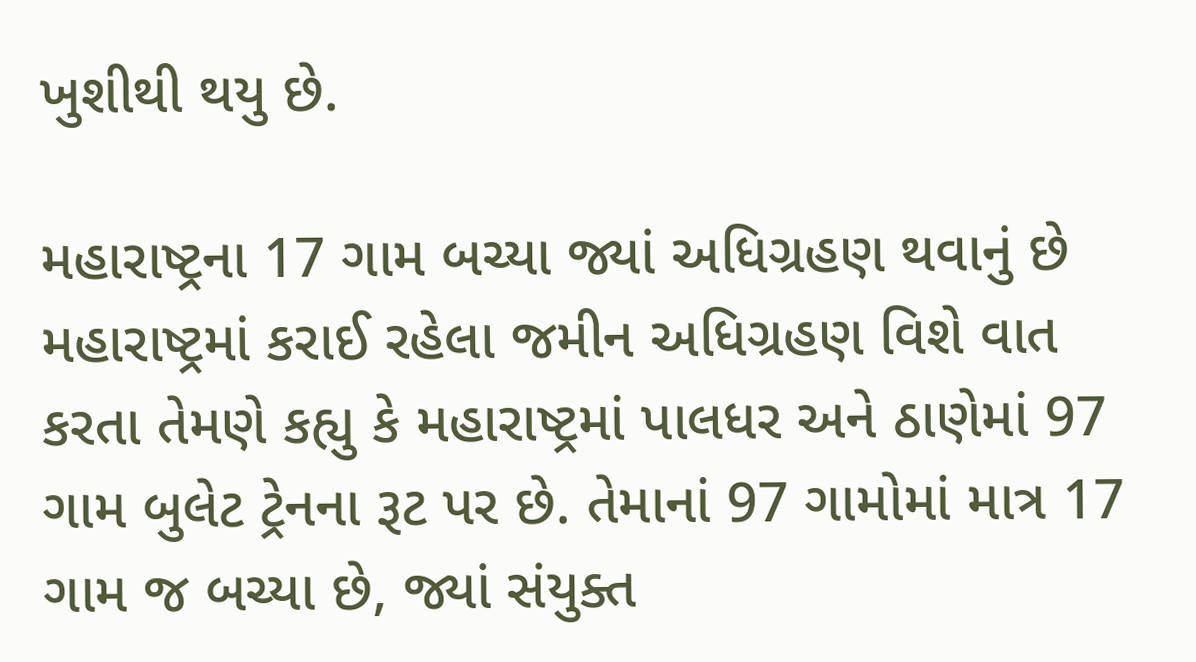ખુશીથી થયુ છે.

મહારાષ્ટ્રના 17 ગામ બચ્યા જ્યાં અધિગ્રહણ થવાનું છે
મહારાષ્ટ્રમાં કરાઈ રહેલા જમીન અધિગ્રહણ વિશે વાત કરતા તેમણે કહ્યુ કે મહારાષ્ટ્રમાં પાલધર અને ઠાણેમાં 97 ગામ બુલેટ ટ્રેનના રૂટ પર છે. તેમાનાં 97 ગામોમાં માત્ર 17 ગામ જ બચ્યા છે, જ્યાં સંયુક્ત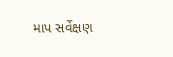માપ સર્વેક્ષણ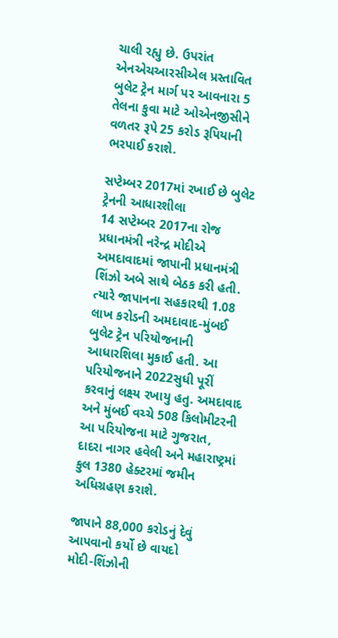ચાલી રહ્યુ છે. ઉપરાંત એનએચઆરસીએલ પ્રસ્તાવિત બુલેટ ટ્રેન માર્ગ પર આવનારા 5 તેલના કુવા માટે ઓએનજીસીને વળતર રૂપે 25 કરોડ રૂપિયાની ભરપાઈ કરાશે.

સપ્ટેમ્બર 2017માં રખાઈ છે બુલેટ ટ્રેનની આધારશીલા
14 સપ્ટેમ્બર 2017ના રોજ પ્રધાનમંત્રી નરેન્દ્ર મોદીએ અમદાવાદમાં જાપાની પ્રધાનમંત્રી શિંઝો અબે સાથે બેઠક કરી હતી. ત્યારે જાપાનના સહકારથી 1.08 લાખ કરોડની અમદાવાદ-મુંબઈ બુલેટ ટ્રેન પરિયોજનાની આધારશિલા મુકાઈ હતી. આ પરિયોજનાને 2022સુધી પૂરીં કરવાનું લક્ષ્ય રખાયુ હતુ. અમદાવાદ અને મુંબઈ વચ્ચે 508 કિલોમીટરની આ પરિયોજના માટે ગુજરાત, દાદરા નાગર હવેલી અને મહારાષ્ટ્રમાં કુલ 1380 હેક્ટરમાં જમીન અધિગ્રહણ કરાશે.

જાપાને 88,000 કરોડનું દેવું આપવાનો કર્યો છે વાયદો
મોદી-શિંઝોની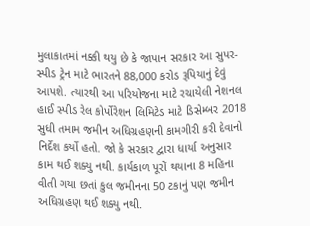મુલાકાતમાં નક્કી થયુ છે કે જાપાન સરકાર આ સુપર-સ્પીડ ટ્રેન માટે ભારતને 88,000 કરોડ રૂપિયાનું દેવું આપશે. ત્યારથી આ પરિયોજના માટે રચાયેલી નેશનલ હાઈ સ્પીડ રેલ કોર્પોરેશન લિમિટેડ માટે ડિસેમ્બર 2018 સુધી તમામ જમીન અધિગ્રહણની કામગીરી કરી દેવાનો નિર્દેશ કર્યો હતો. જો કે સરકાર દ્વારા ધાર્યા અનુસાર કામ થઈ શક્યુ નથી. કાર્યકાળ પૂરોં થયાના 8 મહિના વીતી ગયા છતાં કુલ જમીનના 50 ટકાનું પણ જમીન અધિગ્રહણ થઈ શક્યુ નથી.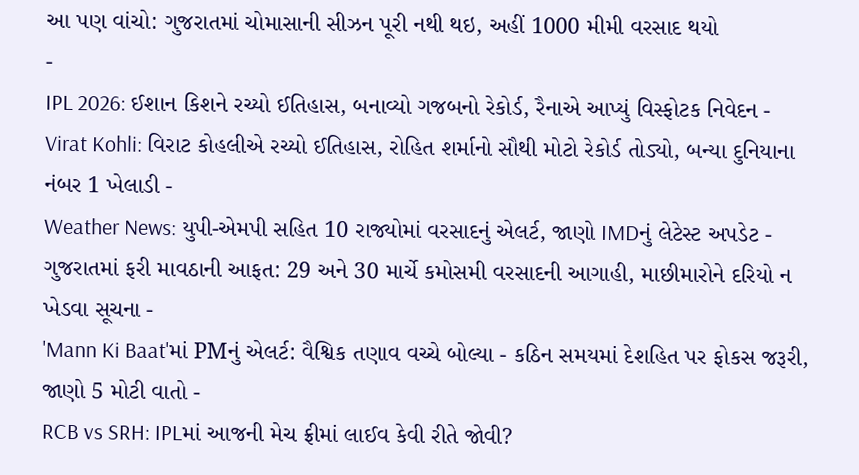આ પણ વાંચો: ગુજરાતમાં ચોમાસાની સીઝન પૂરી નથી થઇ, અહીં 1000 મીમી વરસાદ થયો
-
IPL 2026: ઈશાન કિશને રચ્યો ઈતિહાસ, બનાવ્યો ગજબનો રેકોર્ડ, રૈનાએ આપ્યું વિસ્ફોટક નિવેદન -
Virat Kohli: વિરાટ કોહલીએ રચ્યો ઈતિહાસ, રોહિત શર્માનો સૌથી મોટો રેકોર્ડ તોડ્યો, બન્યા દુનિયાના નંબર 1 ખેલાડી -
Weather News: યુપી-એમપી સહિત 10 રાજ્યોમાં વરસાદનું એલર્ટ, જાણો IMDનું લેટેસ્ટ અપડેટ -
ગુજરાતમાં ફરી માવઠાની આફત: 29 અને 30 માર્ચે કમોસમી વરસાદની આગાહી, માછીમારોને દરિયો ન ખેડવા સૂચના -
'Mann Ki Baat'માં PMનું એલર્ટ: વૈશ્વિક તણાવ વચ્ચે બોલ્યા - કઠિન સમયમાં દેશહિત પર ફોકસ જરૂરી, જાણો 5 મોટી વાતો -
RCB vs SRH: IPLમાં આજની મેચ ફ્રીમાં લાઈવ કેવી રીતે જોવી?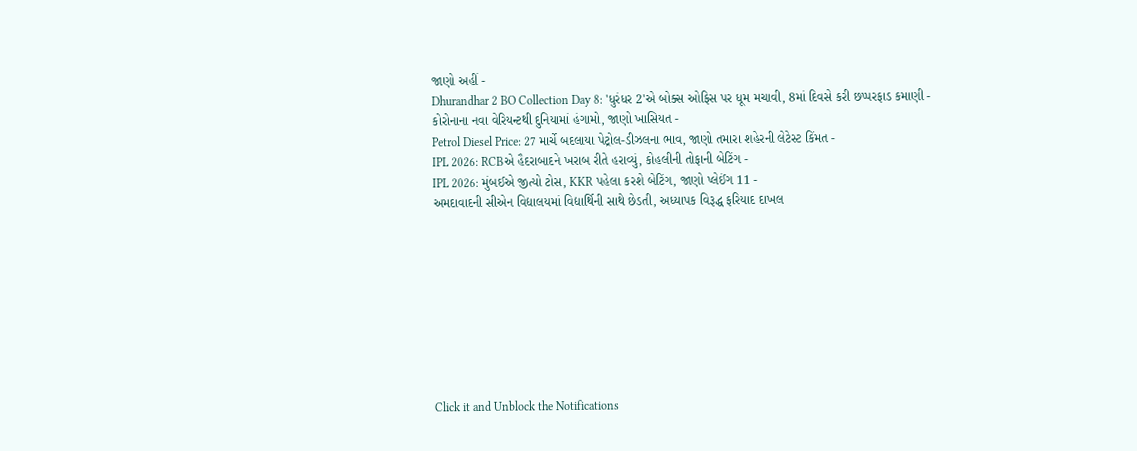જાણો અહીં -
Dhurandhar 2 BO Collection Day 8: 'ધુરંધર 2'એ બોક્સ ઓફિસ પર ધૂમ મચાવી, 8માં દિવસે કરી છપ્પરફાડ કમાણી -
કોરોનાના નવા વેરિયન્ટથી દુનિયામાં હંગામો, જાણો ખાસિયત -
Petrol Diesel Price: 27 માર્ચે બદલાયા પેટ્રોલ-ડીઝલના ભાવ, જાણો તમારા શહેરની લેટેસ્ટ કિંમત -
IPL 2026: RCBએ હૈદરાબાદને ખરાબ રીતે હરાવ્યું, કોહલીની તોફાની બેટિંગ -
IPL 2026: મુંબઈએ જીત્યો ટોસ, KKR પહેલા કરશે બેટિંગ, જાણો પ્લેઈંગ 11 -
અમદાવાદની સીએન વિદ્યાલયમાં વિદ્યાર્થિની સાથે છેડતી, અધ્યાપક વિરૂદ્ધ ફરિયાદ દાખલ









Click it and Unblock the Notifications